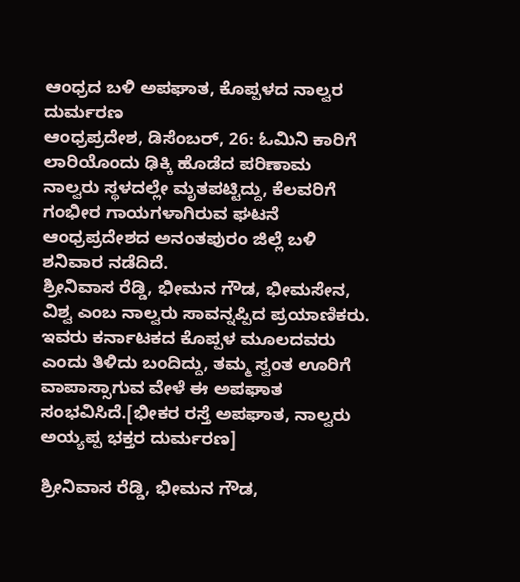ಆಂಧ್ರದ ಬಳಿ ಅಪಘಾತ, ಕೊಪ್ಪಳದ ನಾಲ್ವರ ದುರ್ಮರಣ
ಆಂಧ್ರಪ್ರದೇಶ, ಡಿಸೆಂಬರ್, 26: ಓಮಿನಿ ಕಾರಿಗೆ ಲಾರಿಯೊಂದು ಢಿಕ್ಕಿ ಹೊಡೆದ ಪರಿಣಾಮ ನಾಲ್ವರು ಸ್ಥಳದಲ್ಲೇ ಮೃತಪಟ್ಟಿದ್ದು, ಕೆಲವರಿಗೆ ಗಂಭೀರ ಗಾಯಗಳಾಗಿರುವ ಘಟನೆ ಆಂಧ್ರಪ್ರದೇಶದ ಅನಂತಪುರಂ ಜಿಲ್ಲೆ ಬಳಿ ಶನಿವಾರ ನಡೆದಿದೆ.
ಶ್ರೀನಿವಾಸ ರೆಡ್ಡಿ, ಭೀಮನ ಗೌಡ, ಭೀಮಸೇನ, ವಿಶ್ವ ಎಂಬ ನಾಲ್ವರು ಸಾವನ್ನಪ್ಪಿದ ಪ್ರಯಾಣಿಕರು. ಇವರು ಕರ್ನಾಟಕದ ಕೊಪ್ಪಳ ಮೂಲದವರು ಎಂದು ತಿಳಿದು ಬಂದಿದ್ದು, ತಮ್ಮ ಸ್ವಂತ ಊರಿಗೆ ವಾಪಾಸ್ಸಾಗುವ ವೇಳೆ ಈ ಅಪಘಾತ ಸಂಭವಿಸಿದೆ.[ಭೀಕರ ರಸ್ತೆ ಅಪಘಾತ, ನಾಲ್ವರು ಅಯ್ಯಪ್ಪ ಭಕ್ತರ ದುರ್ಮರಣ]

ಶ್ರೀನಿವಾಸ ರೆಡ್ಡಿ, ಭೀಮನ ಗೌಡ,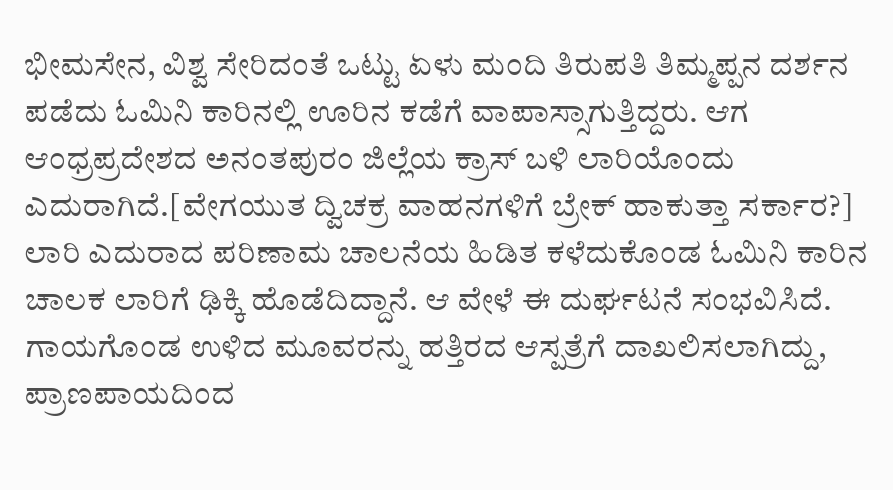ಭೀಮಸೇನ, ವಿಶ್ವ ಸೇರಿದಂತೆ ಒಟ್ಟು ಏಳು ಮಂದಿ ತಿರುಪತಿ ತಿಮ್ಮಪ್ಪನ ದರ್ಶನ ಪಡೆದು ಓಮಿನಿ ಕಾರಿನಲ್ಲಿ ಊರಿನ ಕಡೆಗೆ ವಾಪಾಸ್ಸಾಗುತ್ತಿದ್ದರು. ಆಗ ಆಂಧ್ರಪ್ರದೇಶದ ಅನಂತಪುರಂ ಜಿಲ್ಲೆಯ ಕ್ರಾಸ್ ಬಳಿ ಲಾರಿಯೊಂದು ಎದುರಾಗಿದೆ.[ವೇಗಯುತ ದ್ವಿಚಕ್ರ ವಾಹನಗಳಿಗೆ ಬ್ರೇಕ್ ಹಾಕುತ್ತಾ ಸರ್ಕಾರ?]
ಲಾರಿ ಎದುರಾದ ಪರಿಣಾಮ ಚಾಲನೆಯ ಹಿಡಿತ ಕಳೆದುಕೊಂಡ ಓಮಿನಿ ಕಾರಿನ ಚಾಲಕ ಲಾರಿಗೆ ಢಿಕ್ಕಿ ಹೊಡೆದಿದ್ದಾನೆ. ಆ ವೇಳೆ ಈ ದುರ್ಘಟನೆ ಸಂಭವಿಸಿದೆ. ಗಾಯಗೊಂಡ ಉಳಿದ ಮೂವರನ್ನು ಹತ್ತಿರದ ಆಸ್ಪತ್ರೆಗೆ ದಾಖಲಿಸಲಾಗಿದ್ದು, ಪ್ರಾಣಪಾಯದಿಂದ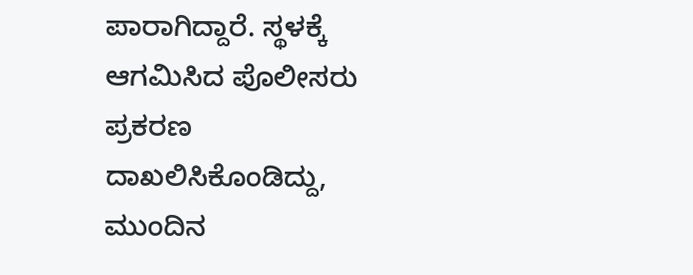ಪಾರಾಗಿದ್ದಾರೆ. ಸ್ಥಳಕ್ಕೆ ಆಗಮಿಸಿದ ಪೊಲೀಸರು ಪ್ರಕರಣ ದಾಖಲಿಸಿಕೊಂಡಿದ್ದು, ಮುಂದಿನ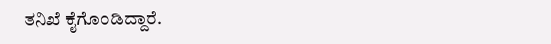ತನಿಖೆ ಕೈಗೊಂಡಿದ್ದಾರೆ.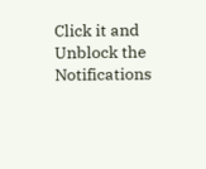Click it and Unblock the Notifications